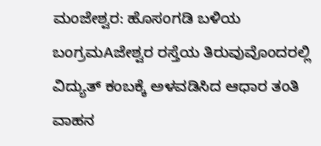ಮಂಜೇಶ್ವರ: ಹೊಸಂಗಡಿ ಬಳಿಯ ಬಂಗ್ರಮAಜೇಶ್ವರ ರಸ್ತೆಯ ತಿರುವುವೊಂದರಲ್ಲಿ ವಿದ್ಯುತ್ ಕಂಬಕ್ಕೆ ಅಳವಡಿಸಿದ ಆಧಾರ ತಂತಿ ವಾಹನ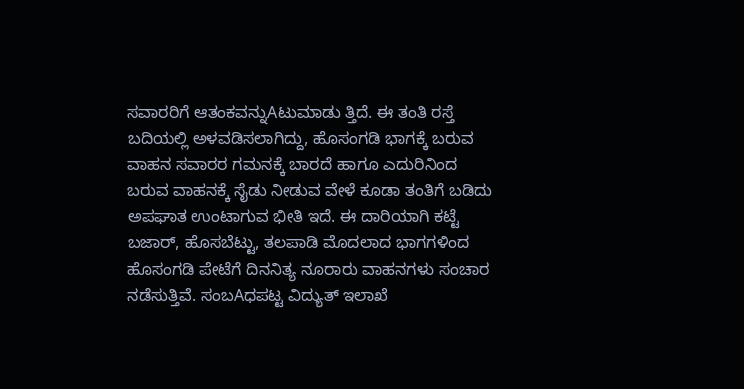ಸವಾರರಿಗೆ ಆತಂಕವನ್ನುAಟುಮಾಡು ತ್ತಿದೆ. ಈ ತಂತಿ ರಸ್ತೆ ಬದಿಯಲ್ಲಿ ಅಳವಡಿಸಲಾಗಿದ್ದು, ಹೊಸಂಗಡಿ ಭಾಗಕ್ಕೆ ಬರುವ ವಾಹನ ಸವಾರರ ಗಮನಕ್ಕೆ ಬಾರದೆ ಹಾಗೂ ಎದುರಿನಿಂದ ಬರುವ ವಾಹನಕ್ಕೆ ಸೈಡು ನೀಡುವ ವೇಳೆ ಕೂಡಾ ತಂತಿಗೆ ಬಡಿದು ಅಪಘಾತ ಉಂಟಾಗುವ ಭೀತಿ ಇದೆ. ಈ ದಾರಿಯಾಗಿ ಕಟ್ಟೆ ಬಜಾರ್, ಹೊಸಬೆಟ್ಟು, ತಲಪಾಡಿ ಮೊದಲಾದ ಭಾಗಗಳಿಂದ ಹೊಸಂಗಡಿ ಪೇಟೆಗೆ ದಿನನಿತ್ಯ ನೂರಾರು ವಾಹನಗಳು ಸಂಚಾರ ನಡೆಸುತ್ತಿವೆ. ಸಂಬAಧಪಟ್ಟ ವಿದ್ಯುತ್ ಇಲಾಖೆ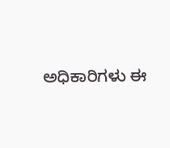ಅಧಿಕಾರಿಗಳು ಈ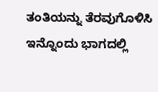ತಂತಿಯನ್ನು ತೆರವುಗೊಳಿಸಿ ಇನ್ನೊಂದು ಭಾಗದಲ್ಲಿ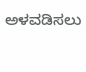ಅಳವಡಿಸಲು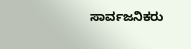ಸಾರ್ವಜನಿಕರು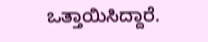ಒತ್ತಾಯಿಸಿದ್ದಾರೆ.